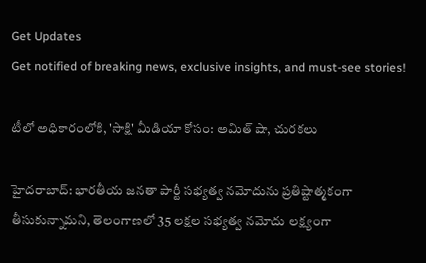Get Updates
Get notified of breaking news, exclusive insights, and must-see stories!

టీలో అధికారంలోకి, 'సాక్షి' మీడియా కోసం: అమిత్ షా, చురకలు

హైదరాబాద్: భారతీయ జనతా పార్టీ సభ్యత్వ నమోదును ప్రతిష్టాత్మకంగా తీసుకున్నామని, తెలంగాణలో 35 లక్షల సభ్యత్వ నమోదు లక్ష్యంగా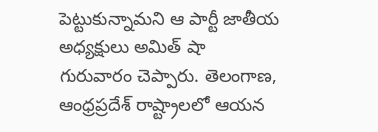పెట్టుకున్నామని ఆ పార్టీ జాతీయ అధ్యక్షులు అమిత్ షా గురువారం చెప్పారు. తెలంగాణ, ఆంధ్రప్రదేశ్ రాష్ట్రాలలో ఆయన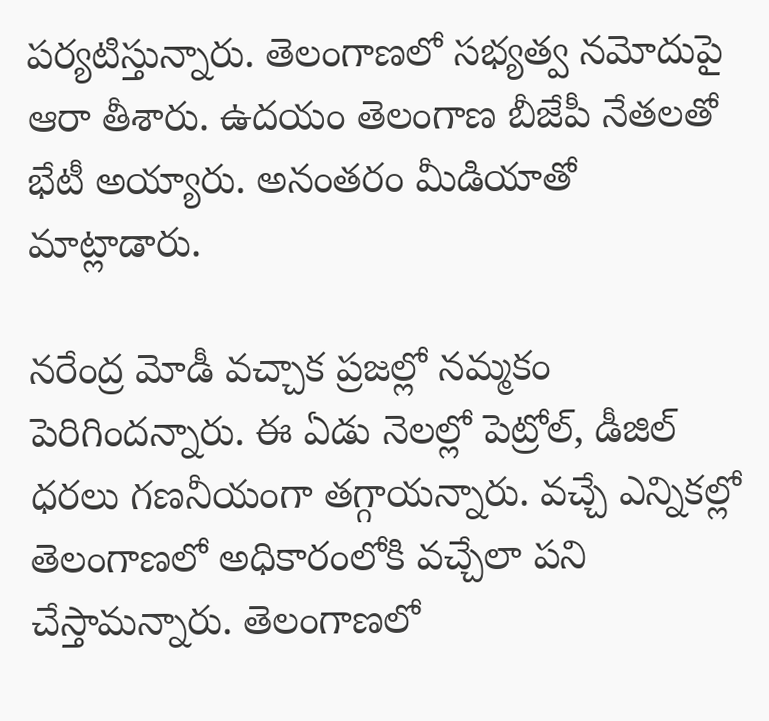పర్యటిస్తున్నారు. తెలంగాణలో సభ్యత్వ నమోదుపై ఆరా తీశారు. ఉదయం తెలంగాణ బీజేపీ నేతలతో భేటీ అయ్యారు. అనంతరం మీడియాతో మాట్లాడారు.

నరేంద్ర మోడీ వచ్చాక ప్రజల్లో నమ్మకం పెరిగిందన్నారు. ఈ ఏడు నెలల్లో పెట్రోల్‌, డీజిల్‌ ధరలు గణనీయంగా తగ్గాయన్నారు. వచ్చే ఎన్నికల్లో తెలంగాణలో అధికారంలోకి వచ్చేలా పని చేస్తామన్నారు. తెలంగాణలో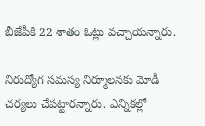బీజేపీకి 22 శాతం ఓట్లు వచ్చాయన్నారు.

నిరుద్యోగ సమస్య నిర్మూలనకు మోడీ చర్యలు చేపట్టారన్నారు. ఎన్నికల్లో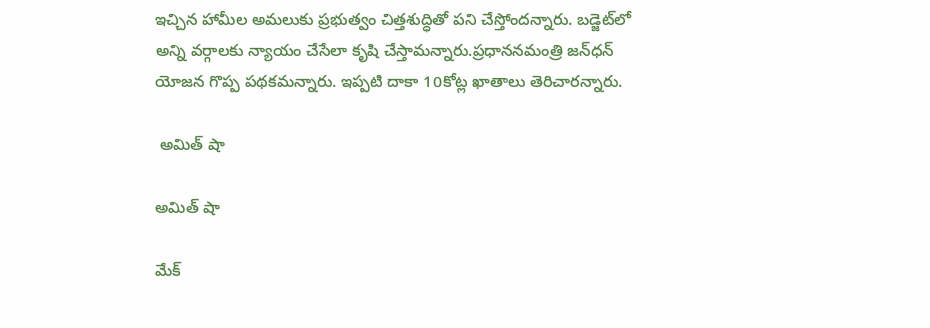ఇచ్చిన హామీల అమలుకు ప్రభుత్వం చిత్తశుద్ధితో పని చేస్తోందన్నారు. బడ్జెట్‌లో అన్ని వర్గాలకు న్యాయం చేసేలా కృషి చేస్తామన్నారు.ప్రధాననమంత్రి జన్‌ధన్‌ యోజన గొప్ప పథకమన్నారు. ఇప్పటి దాకా 10కోట్ల ఖాతాలు తెరిచారన్నారు.

 అమిత్ షా

అమిత్ షా

మేక్‌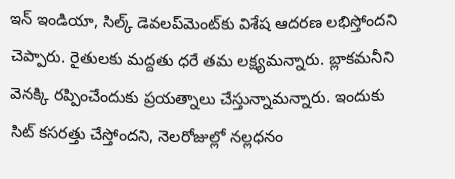ఇన్‌ ఇండియా, సిల్క్ డెవలప్‌మెంట్‌కు విశేష ఆదరణ లభిస్తోందని చెప్పారు. రైతులకు మద్దతు ధరే తమ లక్ష్యమన్నారు. బ్లాకమనీని వెనక్కి రప్పించేందుకు ప్రయత్నాలు చేస్తున్నామన్నారు. ఇందుకు సిట్‌ కసరత్తు చేస్తోందని, నెలరోజుల్లో నల్లధనం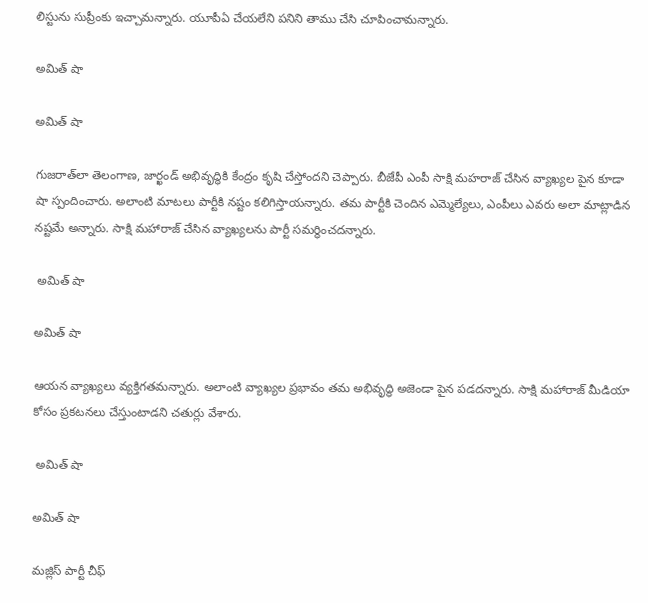లిస్టును సుప్రీంకు ఇచ్చామన్నారు. యూపీఏ చేయలేని పనిని తాము చేసి చూపించామన్నారు.

అమిత్ షా

అమిత్ షా

గుజరాత్‌‌లా తెలంగాణ, జార్ఖండ్‌ అభివృద్ధికి కేంద్రం కృషి చేస్తోందని చెప్పారు. బీజేపీ ఎంపీ సాక్షి మహరాజ్ చేసిన వ్యాఖ్యల పైన కూడా షా స్పందించారు. అలాంటి మాటలు పార్టీకి నష్టం కలిగిస్తాయన్నారు. తమ పార్టీకి చెందిన ఎమ్మెల్యేలు, ఎంపీలు ఎవరు అలా మాట్లాడిన నష్టమే అన్నారు. సాక్షి మహారాజ్ చేసిన వ్యాఖ్యలను పార్టీ సమర్థించదన్నారు.

 అమిత్ షా

అమిత్ షా

ఆయన వ్యాఖ్యలు వ్యక్తిగతమన్నారు. అలాంటి వ్యాఖ్యల ప్రభావం తమ అభివృద్ధి అజెండా పైన పడదన్నారు. సాక్షి మహారాజ్ మీడియా కోసం ప్రకటనలు చేస్తుంటాడని చతుర్లు వేశారు.

 అమిత్ షా

అమిత్ షా

మజ్లిస్ పార్టీ చీఫ్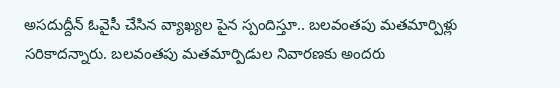అసదుద్దీన్ ఓవైసీ చేసిన వ్యాఖ్యల పైన స్పందిస్తూ.. బలవంతపు మతమార్పిళ్లు సరికాదన్నారు. బలవంతపు మతమార్పిడుల నివారణకు అందరు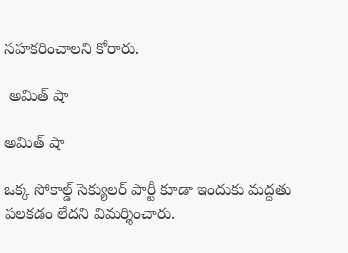సహకరించాలని కోరారు.

 అమిత్ షా

అమిత్ షా

ఒక్క సోకాల్డ్ సెక్యులర్ పార్టీ కూడా ఇందుకు మద్దతు పలకడం లేదని విమర్శించారు.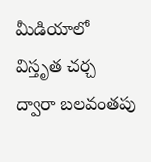మీడియాలో విస్తృత చర్చ ద్వారా బలవంతపు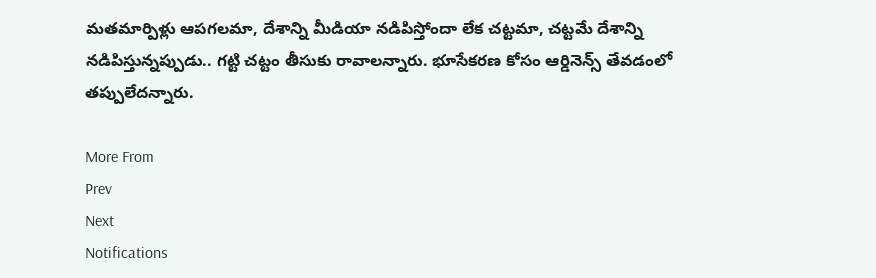మతమార్పిళ్లు ఆపగలమా, దేశాన్ని మీడియా నడిపిస్తోందా లేక చట్టమా, చట్టమే దేశాన్ని నడిపిస్తున్నప్పుడు.. గట్టి చట్టం తీసుకు రావాలన్నారు. భూసేకరణ కోసం ఆర్డినెన్స్ తేవడంలో తప్పులేదన్నారు.

More From
Prev
Next
Notifications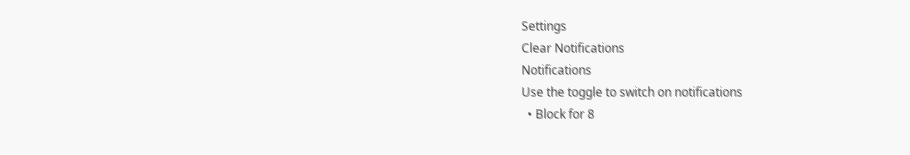Settings
Clear Notifications
Notifications
Use the toggle to switch on notifications
  • Block for 8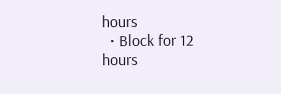hours
  • Block for 12 hours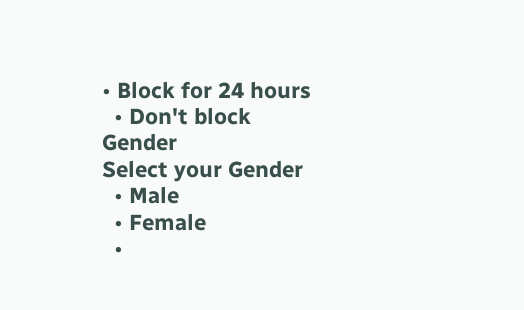• Block for 24 hours
  • Don't block
Gender
Select your Gender
  • Male
  • Female
  •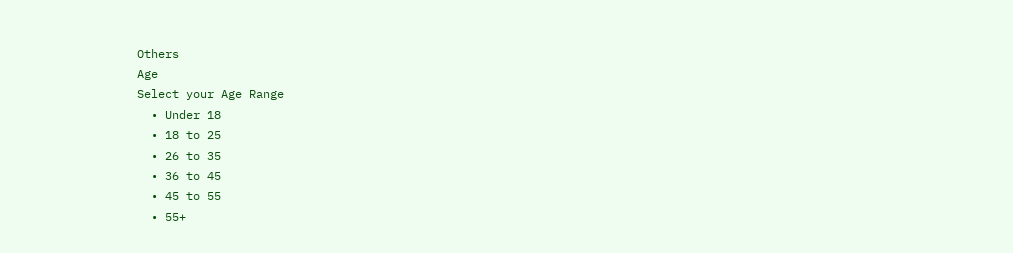Others
Age
Select your Age Range
  • Under 18
  • 18 to 25
  • 26 to 35
  • 36 to 45
  • 45 to 55
  • 55+